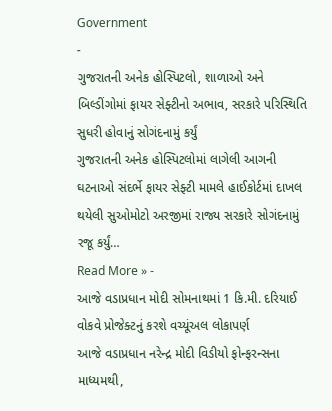Government
-
ગુજરાતની અનેક હોસ્પિટલો, શાળાઓ અને બિલ્ડીંગોમાં ફાયર સેફ્ટીનો અભાવ, સરકારે પરિસ્થિતિ સુધરી હોવાનું સોગંદનામું કર્યું
ગુજરાતની અનેક હોસ્પિટલોમાં લાગેલી આગની ઘટનાઓ સંદર્ભે ફાયર સેફ્ટી મામલે હાઈકોર્ટમાં દાખલ થયેલી સુઓમોટો અરજીમાં રાજ્ય સરકારે સોગંદનામું રજૂ કર્યું…
Read More » -
આજે વડાપ્રધાન મોદી સોમનાથમાં 1 કિ.મી. દરિયાઈ વોકવે પ્રોજેક્ટનું કરશે વચ્યૂંઅલ લોકાપર્ણ
આજે વડાપ્રધાન નરેન્દ્ર મોદી વિડીયો ફોન્ફરન્સના માધ્યમથી,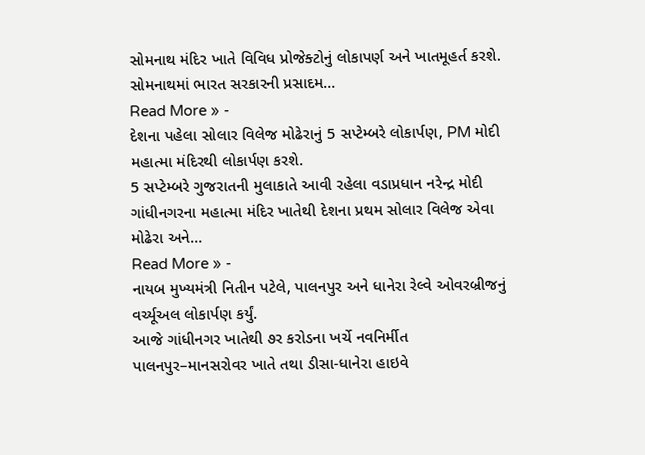સોમનાથ મંદિર ખાતે વિવિધ પ્રોજેક્ટોનું લોકાપર્ણ અને ખાતમૂહર્ત કરશે. સોમનાથમાં ભારત સરકારની પ્રસાદમ…
Read More » -
દેશના પહેલા સોલાર વિલેજ મોઢેરાનું 5 સપ્ટેમ્બરે લોકાર્પણ, PM મોદી મહાત્મા મંદિરથી લોકાર્પણ કરશે.
5 સપ્ટેમ્બરે ગુજરાતની મુલાકાતે આવી રહેલા વડાપ્રધાન નરેન્દ્ર મોદી ગાંધીનગરના મહાત્મા મંદિર ખાતેથી દેશના પ્રથમ સોલાર વિલેજ એવા મોઢેરા અને…
Read More » -
નાયબ મુખ્યમંત્રી નિતીન પટેલે, પાલનપુર અને ધાનેરા રેલ્વે ઓવરબ્રીજનું વર્ચ્યૂઅલ લોકાર્પણ કર્યું.
આજે ગાંધીનગર ખાતેથી ૭ર કરોડના ખર્ચે નવનિર્મીત પાલનપુર–માનસરોવર ખાતે તથા ડીસા-ધાનેરા હાઇવે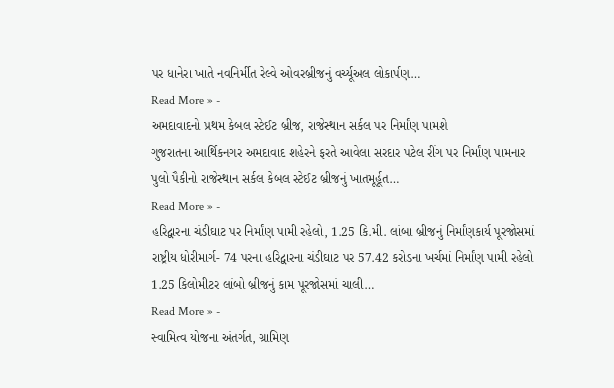પર ધાનેરા ખાતે નવનિર્મીત રેલ્વે ઓવરબ્રીજનું વર્ચ્યૂઅલ લોકાર્પણ…
Read More » -
અમદાવાદનો પ્રથમ કેબલ સ્ટેઈટ બ્રીજ, રાજેસ્થાન સર્કલ પર નિર્માંણ પામશે
ગુજરાતના આર્થિકનગર અમદાવાદ શહેરને ફરતે આવેલા સરદાર પટેલ રીંગ પર નિર્માંણ પામનાર પુલો પૈકીનો રાજેસ્થાન સર્કલ કેબલ સ્ટેઈટ બ્રીજનું ખાતમૂર્હૂત…
Read More » -
હરિદ્વારના ચંડીઘાટ પર નિર્માંણ પામી રહેલો, 1.25 કિ.મી. લાંબા બ્રીજનું નિર્માંણકાર્ય પૂરજોસમાં
રાષ્ટ્રીય ધોરીમાર્ગ- 74 પરના હરિદ્વારના ચંડીઘાટ પર 57.42 કરોડના ખર્ચમાં નિર્માંણ પામી રહેલો 1.25 કિલોમીટર લાંબો બ્રીજનું કામ પૂરજોસમાં ચાલી…
Read More » -
સ્વામિત્વ યોજના અંતર્ગત, ગ્રામિણ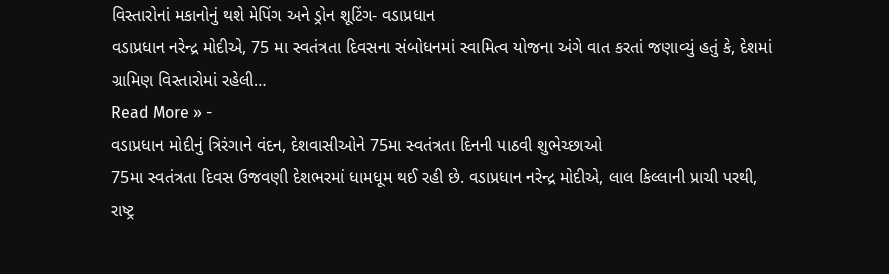વિસ્તારોનાં મકાનોનું થશે મેપિંગ અને ડ્રોન શૂટિંગ- વડાપ્રધાન
વડાપ્રધાન નરેન્દ્ર મોદીએ, 75 મા સ્વતંત્રતા દિવસના સંબોધનમાં સ્વામિત્વ યોજના અંગે વાત કરતાં જણાવ્યું હતું કે, દેશમાં ગ્રામિણ વિસ્તારોમાં રહેલી…
Read More » -
વડાપ્રધાન મોદીનું ત્રિરંગાને વંદન, દેશવાસીઓને 75મા સ્વતંત્રતા દિનની પાઠવી શુભેચ્છાઓ
75મા સ્વતંત્રતા દિવસ ઉજવણી દેશભરમાં ધામધૂમ થઈ રહી છે. વડાપ્રધાન નરેન્દ્ર મોદીએ, લાલ કિલ્લાની પ્રાચી પરથી, રાષ્ટ્ર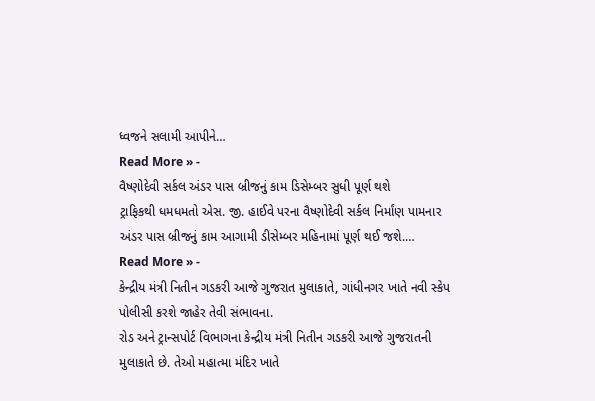ધ્વજને સલામી આપીને…
Read More » -
વૈષ્ણોદેવી સર્કલ અંડર પાસ બ્રીજનું કામ ડિસેમ્બર સુધી પૂર્ણ થશે
ટ્રાફિકથી ધમધમતો એસ. જી. હાઈવે પરના વૈષ્ણોદેવી સર્કલ નિર્માંણ પામનાર અંડર પાસ બ્રીજનું કામ આગામી ડીસેમ્બર મહિનામાં પૂર્ણ થઈ જશે.…
Read More » -
કેન્દ્રીય મંત્રી નિતીન ગડકરી આજે ગુજરાત મુલાકાતે, ગાંધીનગર ખાતે નવી સ્કેપ પોલીસી કરશે જાહેર તેવી સંભાવના.
રોડ અને ટ્રાન્સપોર્ટ વિભાગના કેન્દ્રીય મંત્રી નિતીન ગડકરી આજે ગુજરાતની મુલાકાતે છે. તેઓ મહાત્મા મંદિર ખાતે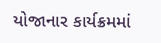યોજાનાર કાર્યક્રમમાં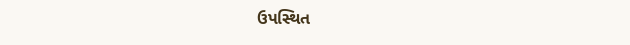ઉપસ્થિત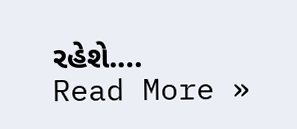રહેશે.…
Read More »